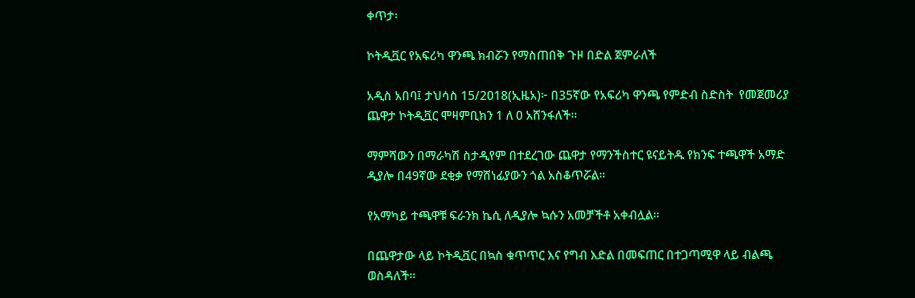ቀጥታ፡

ኮትዲቯር የአፍሪካ ዋንጫ ክብሯን የማስጠበቅ ጉዞ በድል ጀምራለች

አዲስ አበባ፤ ታህሳስ 15/2018(ኢዜአ)፦ በ35ኛው የአፍሪካ ዋንጫ የምድብ ስድስት  የመጀመሪያ ጨዋታ ኮትዲቯር ሞዛምቢክን 1 ለ 0 አሸንፋለች።

ማምሻውን በማራካሽ ስታዲየም በተደረገው ጨዋታ የማንችስተር ዩናይትዱ የክንፍ ተጫዋች አማድ ዲያሎ በ49ኛው ደቂቃ የማሸነፊያውን ጎል አስቆጥሯል።

የአማካይ ተጫዋቹ ፍራንክ ኬሲ ለዲያሎ ኳሱን አመቻችቶ አቀብሏል።

በጨዋታው ላይ ኮትዲቯር በኳስ ቁጥጥር እና የግብ እድል በመፍጠር በተጋጣሚዋ ላይ ብልጫ ወስዳለች።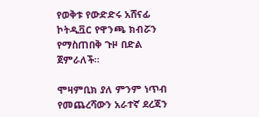የወቅቱ የውድድሩ አሸናፊ ኮትዲቯር የዋንጫ ክብሯን የማስጠበቅ ጉዞ በድል ጀምራለች።

ሞዛምቢክ ያለ ምንም ነጥብ የመጨረሻውን አራተኛ ደረጃን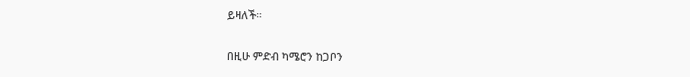ይዛለች።

በዚሁ ምድብ ካሜሮን ከጋቦን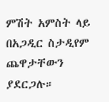ምሽት አምስት ላይ በአጋዲር ስታዲየም ጨዋታቸውን ያደርጋሉ።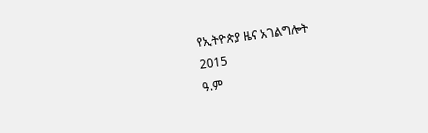የኢትዮጵያ ዜና አገልግሎት
2015
ዓ.ም